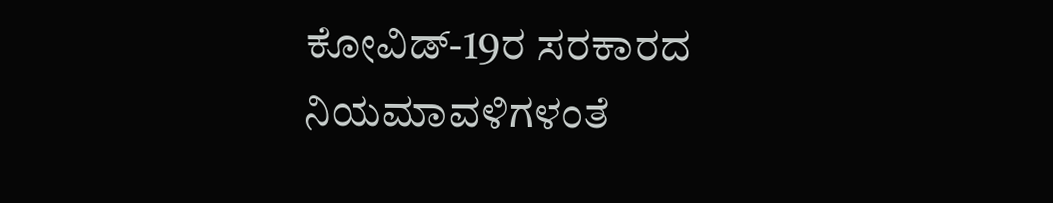ಕೋವಿಡ್-19ರ ಸರಕಾರದ ನಿಯಮಾವಳಿಗಳಂತೆ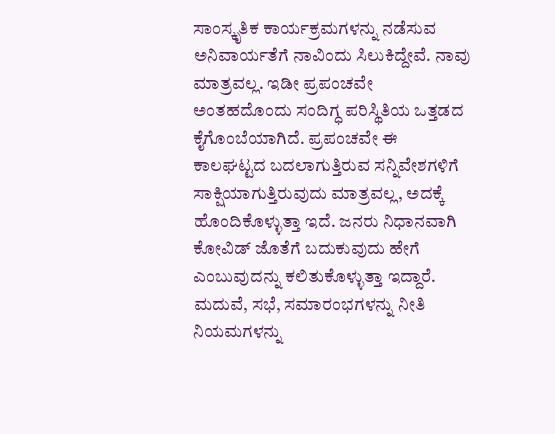ಸಾಂಸ್ಕೃತಿಕ ಕಾರ್ಯಕ್ರಮಗಳನ್ನು ನಡೆಸುವ ಅನಿವಾರ್ಯತೆಗೆ ನಾವಿಂದು ಸಿಲುಕಿದ್ದೇವೆ. ನಾವು ಮಾತ್ರವಲ್ಲ. ಇಡೀ ಪ್ರಪಂಚವೇ ಅಂತಹದೊಂದು ಸಂದಿಗ್ಧ ಪರಿಸ್ಥಿತಿಯ ಒತ್ತಡದ ಕೈಗೊಂಬೆಯಾಗಿದೆ. ಪ್ರಪಂಚವೇ ಈ ಕಾಲಘಟ್ಟದ ಬದಲಾಗುತ್ತಿರುವ ಸನ್ನಿವೇಶಗಳಿಗೆ ಸಾಕ್ಷಿಯಾಗುತ್ತಿರುವುದು ಮಾತ್ರವಲ್ಲ, ಅದಕ್ಕೆ ಹೊಂದಿಕೊಳ್ಳುತ್ತಾ ಇದೆ. ಜನರು ನಿಧಾನವಾಗಿ ಕೋವಿಡ್ ಜೊತೆಗೆ ಬದುಕುವುದು ಹೇಗೆ ಎಂಬುವುದನ್ನು ಕಲಿತುಕೊಳ್ಳುತ್ತಾ ಇದ್ದಾರೆ.
ಮದುವೆ, ಸಭೆ, ಸಮಾರಂಭಗಳನ್ನು ನೀತಿ ನಿಯಮಗಳನ್ನು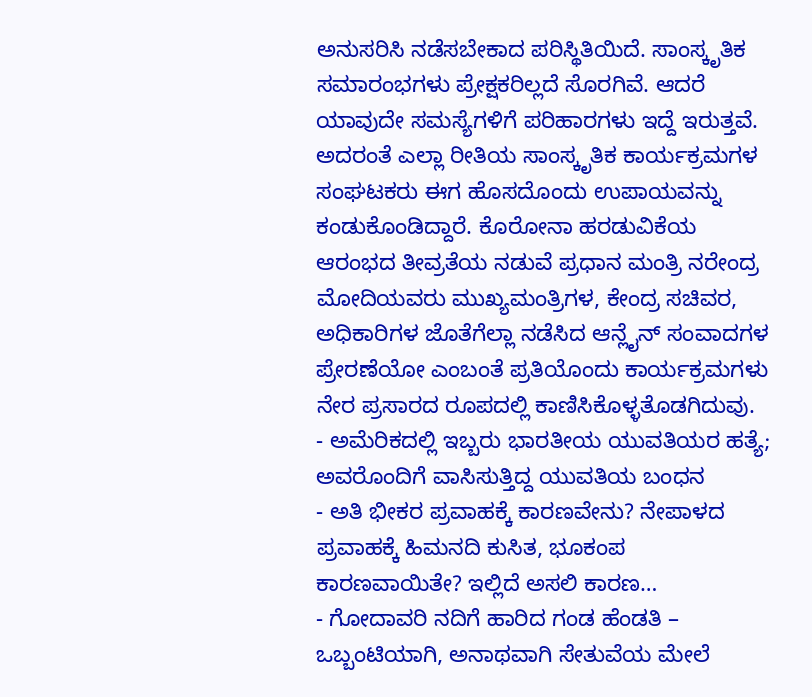ಅನುಸರಿಸಿ ನಡೆಸಬೇಕಾದ ಪರಿಸ್ಥಿತಿಯಿದೆ. ಸಾಂಸ್ಕೃತಿಕ ಸಮಾರಂಭಗಳು ಪ್ರೇಕ್ಷಕರಿಲ್ಲದೆ ಸೊರಗಿವೆ. ಆದರೆ ಯಾವುದೇ ಸಮಸ್ಯೆಗಳಿಗೆ ಪರಿಹಾರಗಳು ಇದ್ದೆ ಇರುತ್ತವೆ. ಅದರಂತೆ ಎಲ್ಲಾ ರೀತಿಯ ಸಾಂಸ್ಕೃತಿಕ ಕಾರ್ಯಕ್ರಮಗಳ ಸಂಘಟಕರು ಈಗ ಹೊಸದೊಂದು ಉಪಾಯವನ್ನು ಕಂಡುಕೊಂಡಿದ್ದಾರೆ. ಕೊರೋನಾ ಹರಡುವಿಕೆಯ ಆರಂಭದ ತೀವ್ರತೆಯ ನಡುವೆ ಪ್ರಧಾನ ಮಂತ್ರಿ ನರೇಂದ್ರ ಮೋದಿಯವರು ಮುಖ್ಯಮಂತ್ರಿಗಳ, ಕೇಂದ್ರ ಸಚಿವರ, ಅಧಿಕಾರಿಗಳ ಜೊತೆಗೆಲ್ಲಾ ನಡೆಸಿದ ಆನ್ಲೈನ್ ಸಂವಾದಗಳ ಪ್ರೇರಣೆಯೋ ಎಂಬಂತೆ ಪ್ರತಿಯೊಂದು ಕಾರ್ಯಕ್ರಮಗಳು ನೇರ ಪ್ರಸಾರದ ರೂಪದಲ್ಲಿ ಕಾಣಿಸಿಕೊಳ್ಳತೊಡಗಿದುವು.
- ಅಮೆರಿಕದಲ್ಲಿ ಇಬ್ಬರು ಭಾರತೀಯ ಯುವತಿಯರ ಹತ್ಯೆ; ಅವರೊಂದಿಗೆ ವಾಸಿಸುತ್ತಿದ್ದ ಯುವತಿಯ ಬಂಧನ
- ಅತಿ ಭೀಕರ ಪ್ರವಾಹಕ್ಕೆ ಕಾರಣವೇನು? ನೇಪಾಳದ ಪ್ರವಾಹಕ್ಕೆ ಹಿಮನದಿ ಕುಸಿತ, ಭೂಕಂಪ ಕಾರಣವಾಯಿತೇ? ಇಲ್ಲಿದೆ ಅಸಲಿ ಕಾರಣ…
- ಗೋದಾವರಿ ನದಿಗೆ ಹಾರಿದ ಗಂಡ ಹೆಂಡತಿ – ಒಬ್ಬಂಟಿಯಾಗಿ, ಅನಾಥವಾಗಿ ಸೇತುವೆಯ ಮೇಲೆ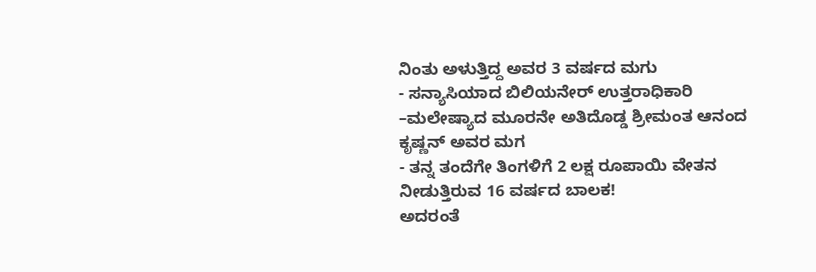ನಿಂತು ಅಳುತ್ತಿದ್ದ ಅವರ 3 ವರ್ಷದ ಮಗು
- ಸನ್ಯಾಸಿಯಾದ ಬಿಲಿಯನೇರ್ ಉತ್ತರಾಧಿಕಾರಿ –ಮಲೇಷ್ಯಾದ ಮೂರನೇ ಅತಿದೊಡ್ಡ ಶ್ರೀಮಂತ ಆನಂದ ಕೃಷ್ಣನ್ ಅವರ ಮಗ
- ತನ್ನ ತಂದೆಗೇ ತಿಂಗಳಿಗೆ 2 ಲಕ್ಷ ರೂಪಾಯಿ ವೇತನ ನೀಡುತ್ತಿರುವ 16 ವರ್ಷದ ಬಾಲಕ!
ಅದರಂತೆ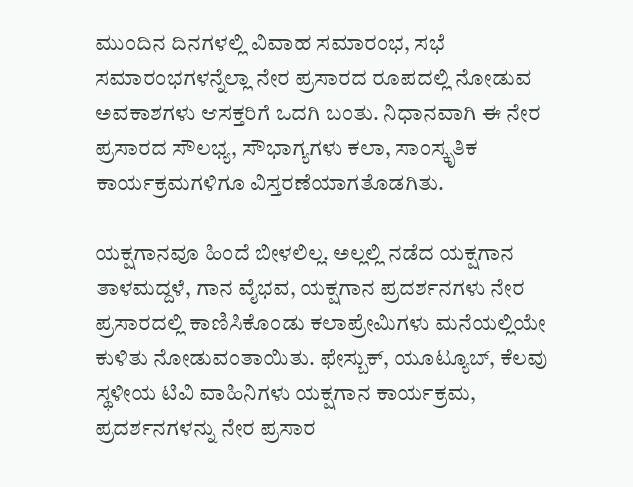ಮುಂದಿನ ದಿನಗಳಲ್ಲಿ ವಿವಾಹ ಸಮಾರಂಭ, ಸಭೆ ಸಮಾರಂಭಗಳನ್ನೆಲ್ಲಾ ನೇರ ಪ್ರಸಾರದ ರೂಪದಲ್ಲಿ ನೋಡುವ ಅವಕಾಶಗಳು ಆಸಕ್ತರಿಗೆ ಒದಗಿ ಬಂತು. ನಿಧಾನವಾಗಿ ಈ ನೇರ ಪ್ರಸಾರದ ಸೌಲಭ್ಯ, ಸೌಭಾಗ್ಯಗಳು ಕಲಾ, ಸಾಂಸ್ಕೃತಿಕ ಕಾರ್ಯಕ್ರಮಗಳಿಗೂ ವಿಸ್ತರಣೆಯಾಗತೊಡಗಿತು.

ಯಕ್ಷಗಾನವೂ ಹಿಂದೆ ಬೀಳಲಿಲ್ಲ. ಅಲ್ಲಲ್ಲಿ ನಡೆದ ಯಕ್ಷಗಾನ ತಾಳಮದ್ದಳೆ, ಗಾನ ವೈಭವ, ಯಕ್ಷಗಾನ ಪ್ರದರ್ಶನಗಳು ನೇರ ಪ್ರಸಾರದಲ್ಲಿ ಕಾಣಿಸಿಕೊಂಡು ಕಲಾಪ್ರೇಮಿಗಳು ಮನೆಯಲ್ಲಿಯೇ ಕುಳಿತು ನೋಡುವಂತಾಯಿತು. ಫೇಸ್ಬುಕ್, ಯೂಟ್ಯೂಬ್, ಕೆಲವು ಸ್ಥಳೀಯ ಟಿವಿ ವಾಹಿನಿಗಳು ಯಕ್ಷಗಾನ ಕಾರ್ಯಕ್ರಮ, ಪ್ರದರ್ಶನಗಳನ್ನು ನೇರ ಪ್ರಸಾರ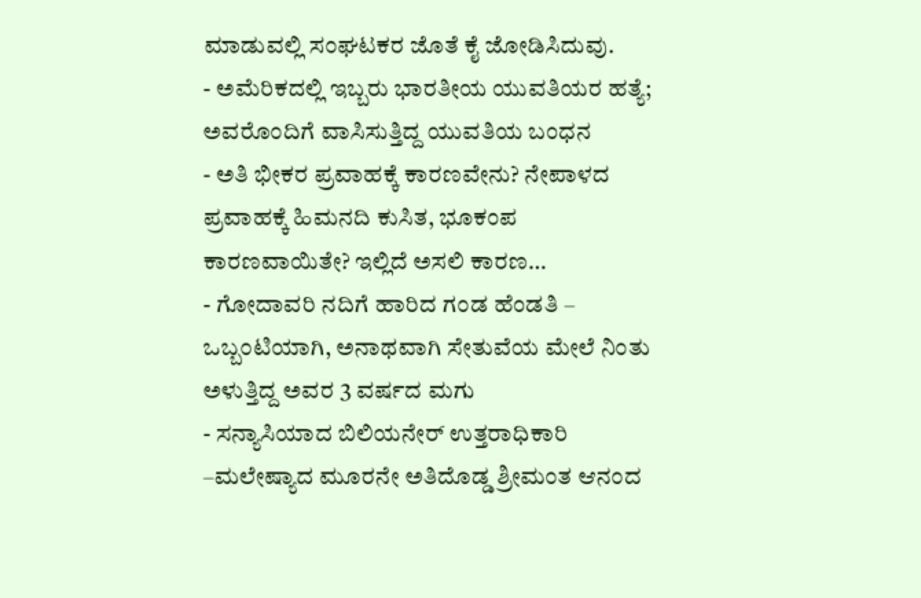ಮಾಡುವಲ್ಲಿ ಸಂಘಟಕರ ಜೊತೆ ಕೈ ಜೋಡಿಸಿದುವು.
- ಅಮೆರಿಕದಲ್ಲಿ ಇಬ್ಬರು ಭಾರತೀಯ ಯುವತಿಯರ ಹತ್ಯೆ; ಅವರೊಂದಿಗೆ ವಾಸಿಸುತ್ತಿದ್ದ ಯುವತಿಯ ಬಂಧನ
- ಅತಿ ಭೀಕರ ಪ್ರವಾಹಕ್ಕೆ ಕಾರಣವೇನು? ನೇಪಾಳದ ಪ್ರವಾಹಕ್ಕೆ ಹಿಮನದಿ ಕುಸಿತ, ಭೂಕಂಪ ಕಾರಣವಾಯಿತೇ? ಇಲ್ಲಿದೆ ಅಸಲಿ ಕಾರಣ…
- ಗೋದಾವರಿ ನದಿಗೆ ಹಾರಿದ ಗಂಡ ಹೆಂಡತಿ – ಒಬ್ಬಂಟಿಯಾಗಿ, ಅನಾಥವಾಗಿ ಸೇತುವೆಯ ಮೇಲೆ ನಿಂತು ಅಳುತ್ತಿದ್ದ ಅವರ 3 ವರ್ಷದ ಮಗು
- ಸನ್ಯಾಸಿಯಾದ ಬಿಲಿಯನೇರ್ ಉತ್ತರಾಧಿಕಾರಿ –ಮಲೇಷ್ಯಾದ ಮೂರನೇ ಅತಿದೊಡ್ಡ ಶ್ರೀಮಂತ ಆನಂದ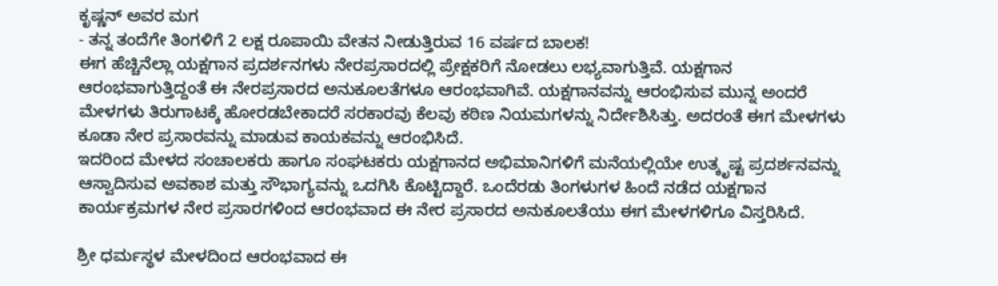ಕೃಷ್ಣನ್ ಅವರ ಮಗ
- ತನ್ನ ತಂದೆಗೇ ತಿಂಗಳಿಗೆ 2 ಲಕ್ಷ ರೂಪಾಯಿ ವೇತನ ನೀಡುತ್ತಿರುವ 16 ವರ್ಷದ ಬಾಲಕ!
ಈಗ ಹೆಚ್ಚಿನೆಲ್ಲಾ ಯಕ್ಷಗಾನ ಪ್ರದರ್ಶನಗಳು ನೇರಪ್ರಸಾರದಲ್ಲಿ ಪ್ರೇಕ್ಷಕರಿಗೆ ನೋಡಲು ಲಭ್ಯವಾಗುತ್ತಿವೆ. ಯಕ್ಷಗಾನ ಆರಂಭವಾಗುತ್ತಿದ್ದಂತೆ ಈ ನೇರಪ್ರಸಾರದ ಅನುಕೂಲತೆಗಳೂ ಆರಂಭವಾಗಿವೆ. ಯಕ್ಷಗಾನವನ್ನು ಆರಂಭಿಸುವ ಮುನ್ನ ಅಂದರೆ ಮೇಳಗಳು ತಿರುಗಾಟಕ್ಕೆ ಹೋರಡಬೇಕಾದರೆ ಸರಕಾರವು ಕೆಲವು ಕಠಿಣ ನಿಯಮಗಳನ್ನು ನಿರ್ದೇಶಿಸಿತ್ತು. ಅದರಂತೆ ಈಗ ಮೇಳಗಳು ಕೂಡಾ ನೇರ ಪ್ರಸಾರವನ್ನು ಮಾಡುವ ಕಾಯಕವನ್ನು ಆರಂಭಿಸಿದೆ.
ಇದರಿಂದ ಮೇಳದ ಸಂಚಾಲಕರು ಹಾಗೂ ಸಂಘಟಕರು ಯಕ್ಷಗಾನದ ಅಭಿಮಾನಿಗಳಿಗೆ ಮನೆಯಲ್ಲಿಯೇ ಉತ್ಕೃಷ್ಟ ಪ್ರದರ್ಶನವನ್ನು ಆಸ್ವಾದಿಸುವ ಅವಕಾಶ ಮತ್ತು ಸೌಭಾಗ್ಯವನ್ನು ಒದಗಿಸಿ ಕೊಟ್ಟಿದ್ದಾರೆ. ಒಂದೆರಡು ತಿಂಗಳುಗಳ ಹಿಂದೆ ನಡೆದ ಯಕ್ಷಗಾನ ಕಾರ್ಯಕ್ರಮಗಳ ನೇರ ಪ್ರಸಾರಗಳಿಂದ ಆರಂಭವಾದ ಈ ನೇರ ಪ್ರಸಾರದ ಅನುಕೂಲತೆಯು ಈಗ ಮೇಳಗಳಿಗೂ ವಿಸ್ತರಿಸಿದೆ.

ಶ್ರೀ ಧರ್ಮಸ್ಥಳ ಮೇಳದಿಂದ ಆರಂಭವಾದ ಈ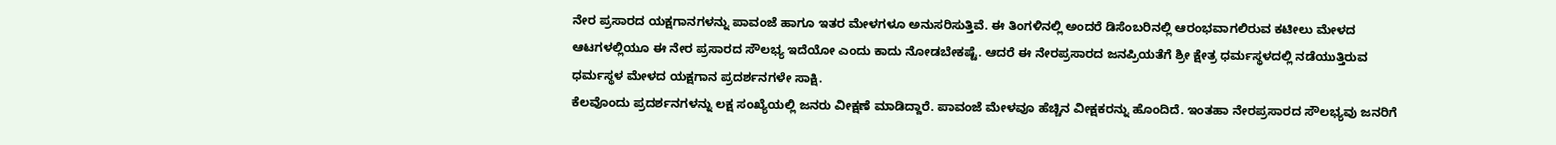ನೇರ ಪ್ರಸಾರದ ಯಕ್ಷಗಾನಗಳನ್ನು ಪಾವಂಜೆ ಹಾಗೂ ಇತರ ಮೇಳಗಳೂ ಅನುಸರಿಸುತ್ತಿವೆ. ಈ ತಿಂಗಳಿನಲ್ಲಿ ಅಂದರೆ ಡಿಸೆಂಬರಿನಲ್ಲಿ ಆರಂಭವಾಗಲಿರುವ ಕಟೀಲು ಮೇಳದ ಆಟಗಳಲ್ಲಿಯೂ ಈ ನೇರ ಪ್ರಸಾರದ ಸೌಲಭ್ಯ ಇದೆಯೋ ಎಂದು ಕಾದು ನೋಡಬೇಕಷ್ಟೆ. ಆದರೆ ಈ ನೇರಪ್ರಸಾರದ ಜನಪ್ರಿಯತೆಗೆ ಶ್ರೀ ಕ್ಷೇತ್ರ ಧರ್ಮಸ್ಥಳದಲ್ಲಿ ನಡೆಯುತ್ತಿರುವ ಧರ್ಮಸ್ಥಳ ಮೇಳದ ಯಕ್ಷಗಾನ ಪ್ರದರ್ಶನಗಳೇ ಸಾಕ್ಷಿ.
ಕೆಲವೊಂದು ಪ್ರದರ್ಶನಗಳನ್ನು ಲಕ್ಷ ಸಂಖ್ಯೆಯಲ್ಲಿ ಜನರು ವೀಕ್ಷಣೆ ಮಾಡಿದ್ದಾರೆ. ಪಾವಂಜೆ ಮೇಳವೂ ಹೆಚ್ಚಿನ ವೀಕ್ಷಕರನ್ನು ಹೊಂದಿದೆ. ಇಂತಹಾ ನೇರಪ್ರಸಾರದ ಸೌಲಭ್ಯವು ಜನರಿಗೆ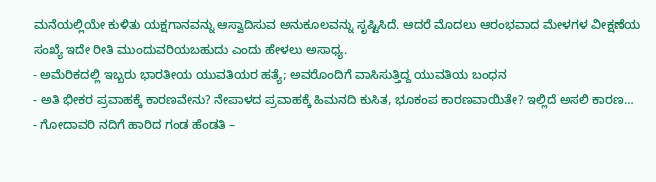ಮನೆಯಲ್ಲಿಯೇ ಕುಳಿತು ಯಕ್ಷಗಾನವನ್ನು ಆಸ್ವಾದಿಸುವ ಅನುಕೂಲವನ್ನು ಸೃಷ್ಟಿಸಿದೆ. ಆದರೆ ಮೊದಲು ಆರಂಭವಾದ ಮೇಳಗಳ ವೀಕ್ಷಣೆಯ ಸಂಖ್ಯೆ ಇದೇ ರೀತಿ ಮುಂದುವರಿಯಬಹುದು ಎಂದು ಹೇಳಲು ಅಸಾಧ್ಯ.
- ಅಮೆರಿಕದಲ್ಲಿ ಇಬ್ಬರು ಭಾರತೀಯ ಯುವತಿಯರ ಹತ್ಯೆ; ಅವರೊಂದಿಗೆ ವಾಸಿಸುತ್ತಿದ್ದ ಯುವತಿಯ ಬಂಧನ
- ಅತಿ ಭೀಕರ ಪ್ರವಾಹಕ್ಕೆ ಕಾರಣವೇನು? ನೇಪಾಳದ ಪ್ರವಾಹಕ್ಕೆ ಹಿಮನದಿ ಕುಸಿತ, ಭೂಕಂಪ ಕಾರಣವಾಯಿತೇ? ಇಲ್ಲಿದೆ ಅಸಲಿ ಕಾರಣ…
- ಗೋದಾವರಿ ನದಿಗೆ ಹಾರಿದ ಗಂಡ ಹೆಂಡತಿ –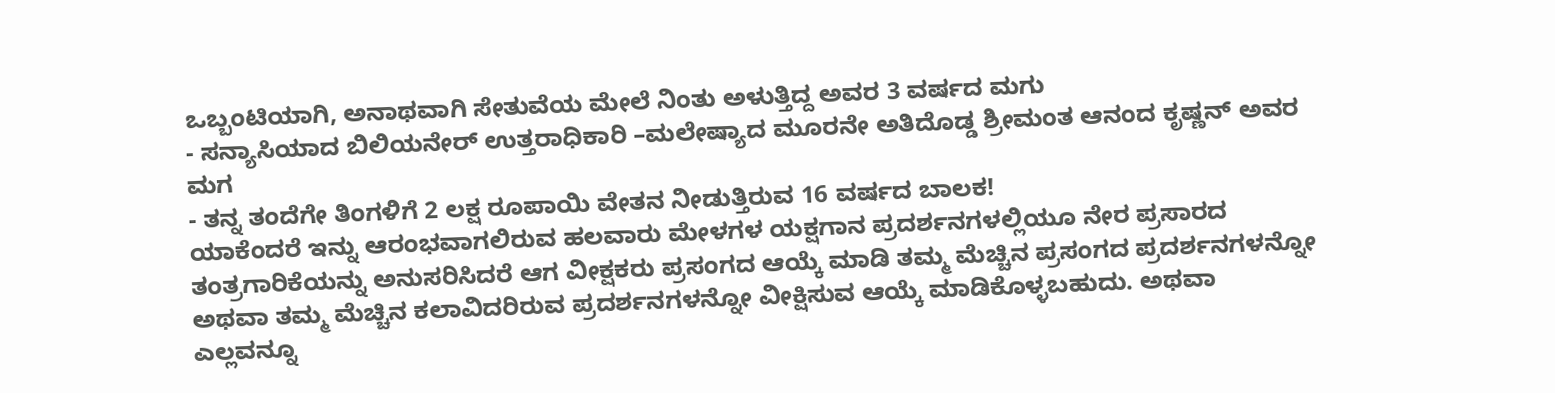ಒಬ್ಬಂಟಿಯಾಗಿ, ಅನಾಥವಾಗಿ ಸೇತುವೆಯ ಮೇಲೆ ನಿಂತು ಅಳುತ್ತಿದ್ದ ಅವರ 3 ವರ್ಷದ ಮಗು
- ಸನ್ಯಾಸಿಯಾದ ಬಿಲಿಯನೇರ್ ಉತ್ತರಾಧಿಕಾರಿ –ಮಲೇಷ್ಯಾದ ಮೂರನೇ ಅತಿದೊಡ್ಡ ಶ್ರೀಮಂತ ಆನಂದ ಕೃಷ್ಣನ್ ಅವರ ಮಗ
- ತನ್ನ ತಂದೆಗೇ ತಿಂಗಳಿಗೆ 2 ಲಕ್ಷ ರೂಪಾಯಿ ವೇತನ ನೀಡುತ್ತಿರುವ 16 ವರ್ಷದ ಬಾಲಕ!
ಯಾಕೆಂದರೆ ಇನ್ನು ಆರಂಭವಾಗಲಿರುವ ಹಲವಾರು ಮೇಳಗಳ ಯಕ್ಷಗಾನ ಪ್ರದರ್ಶನಗಳಲ್ಲಿಯೂ ನೇರ ಪ್ರಸಾರದ ತಂತ್ರಗಾರಿಕೆಯನ್ನು ಅನುಸರಿಸಿದರೆ ಆಗ ವೀಕ್ಷಕರು ಪ್ರಸಂಗದ ಆಯ್ಕೆ ಮಾಡಿ ತಮ್ಮ ಮೆಚ್ಚಿನ ಪ್ರಸಂಗದ ಪ್ರದರ್ಶನಗಳನ್ನೋ ಅಥವಾ ತಮ್ಮ ಮೆಚ್ಚಿನ ಕಲಾವಿದರಿರುವ ಪ್ರದರ್ಶನಗಳನ್ನೋ ವೀಕ್ಷಿಸುವ ಆಯ್ಕೆ ಮಾಡಿಕೊಳ್ಳಬಹುದು. ಅಥವಾ ಎಲ್ಲವನ್ನೂ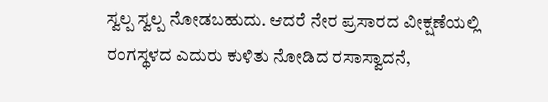ಸ್ವಲ್ಪ ಸ್ವಲ್ಪ ನೋಡಬಹುದು. ಆದರೆ ನೇರ ಪ್ರಸಾರದ ವೀಕ್ಷಣೆಯಲ್ಲಿ ರಂಗಸ್ಥಳದ ಎದುರು ಕುಳಿತು ನೋಡಿದ ರಸಾಸ್ವಾದನೆ,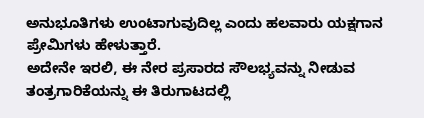ಅನುಭೂತಿಗಳು ಉಂಟಾಗುವುದಿಲ್ಲ ಎಂದು ಹಲವಾರು ಯಕ್ಷಗಾನ ಪ್ರೇಮಿಗಳು ಹೇಳುತ್ತಾರೆ.
ಅದೇನೇ ಇರಲಿ, ಈ ನೇರ ಪ್ರಸಾರದ ಸೌಲಭ್ಯವನ್ನು ನೀಡುವ ತಂತ್ರಗಾರಿಕೆಯನ್ನು ಈ ತಿರುಗಾಟದಲ್ಲಿ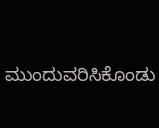ಮುಂದುವರಿಸಿಕೊಂಡು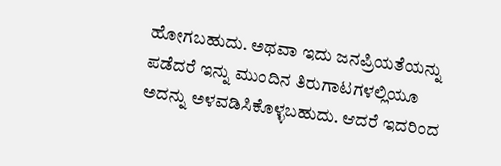ಹೋಗಬಹುದು. ಅಥವಾ ಇದು ಜನಪ್ರಿಯತೆಯನ್ನು ಪಡೆದರೆ ಇನ್ನು ಮುಂದಿನ ತಿರುಗಾಟಗಳಲ್ಲಿಯೂ ಅದನ್ನು ಅಳವಡಿಸಿಕೊಳ್ಳಬಹುದು. ಆದರೆ ಇದರಿಂದ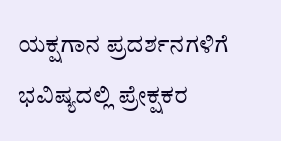ಯಕ್ಷಗಾನ ಪ್ರದರ್ಶನಗಳಿಗೆ ಭವಿಷ್ಯದಲ್ಲಿ ಪ್ರೇಕ್ಷಕರ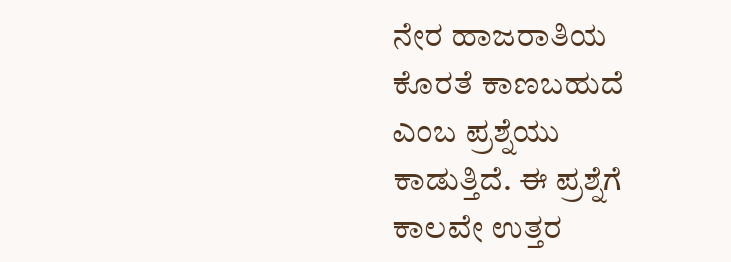ನೇರ ಹಾಜರಾತಿಯ ಕೊರತೆ ಕಾಣಬಹುದೆ ಎಂಬ ಪ್ರಶ್ನೆಯು ಕಾಡುತ್ತಿದೆ. ಈ ಪ್ರಶ್ನೆಗೆ ಕಾಲವೇ ಉತ್ತರ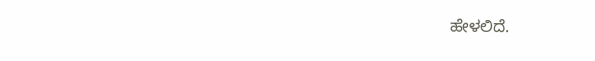ಹೇಳಲಿದೆ.